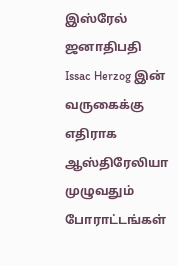இஸ்ரேல் ஜனாதிபதி Issac Herzog இன் வருகைக்கு எதிராக ஆஸ்திரேலியா முழுவதும் போராட்டங்கள்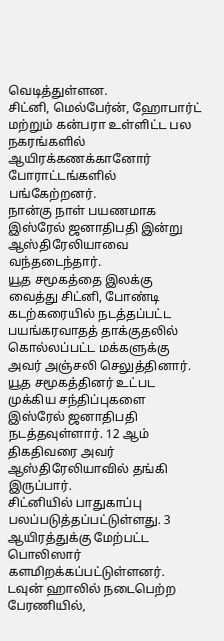வெடித்துள்ளன.
சிட்னி, மெல்பேர்ன், ஹோபார்ட் மற்றும் கன்பரா உள்ளிட்ட பல நகரங்களில் ஆயிரக்கணக்கானோர் போராட்டங்களில் பங்கேற்றனர்.
நான்கு நாள் பயணமாக இஸ்ரேல் ஜனாதிபதி இன்று ஆஸ்திரேலியாவை வந்தடைந்தார்.
யூத சமூகத்தை இலக்கு வைத்து சிட்னி, போண்டி கடற்கரையில் நடத்தப்பட்ட பயங்கரவாதத் தாக்குதலில் கொல்லப்பட்ட மக்களுக்கு அவர் அஞ்சலி செலுத்தினார்.
யூத சமூகத்தினர் உட்பட முக்கிய சந்திப்புகளை இஸ்ரேல் ஜனாதிபதி நடத்தவுள்ளார். 12 ஆம் திகதிவரை அவர் ஆஸ்திரேலியாவில் தங்கி இருப்பார்.
சிட்னியில் பாதுகாப்பு பலப்படுத்தப்பட்டுள்ளது. 3 ஆயிரத்துக்கு மேற்பட்ட பொலிஸார் களமிறக்கப்பட்டுள்ளனர்.
டவுன் ஹாலில் நடைபெற்ற பேரணியில்,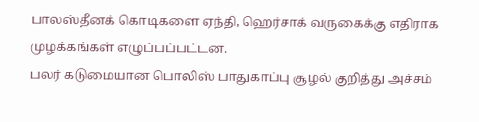பாலஸ்தீனக் கொடிகளை ஏந்தி, ஹெர்சாக் வருகைக்கு எதிராக முழக்கங்கள் எழுப்பப்பட்டன.
பலர் கடுமையான பொலிஸ் பாதுகாப்பு சூழல் குறித்து அச்சம்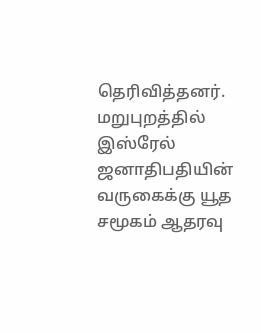தெரிவித்தனர்.
மறுபுறத்தில் இஸ்ரேல் ஜனாதிபதியின் வருகைக்கு யூத சமூகம் ஆதரவு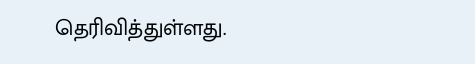தெரிவித்துள்ளது.